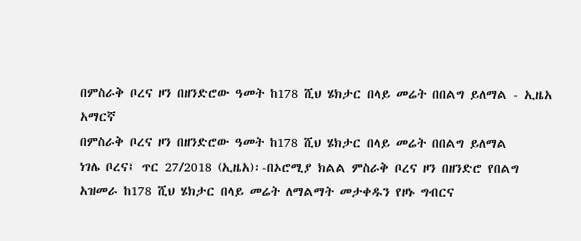በምስራቅ ቦረና ዞን በዘንድሮው ዓመት ከ178 ሺህ ሄክታር በላይ መሬት በበልግ ይለማል - ኢዜአ አማርኛ
በምስራቅ ቦረና ዞን በዘንድሮው ዓመት ከ178 ሺህ ሄክታር በላይ መሬት በበልግ ይለማል
ነገሌ ቦረና፤ ጥር 27/2018 (ኢዜአ)፡-በኦሮሚያ ክልል ምስራቅ ቦረና ዞን በዘንድሮ የበልግ አዝመራ ከ178 ሺህ ሄክታር በላይ መሬት ለማልማት መታቀዱን የዞኑ ግብርና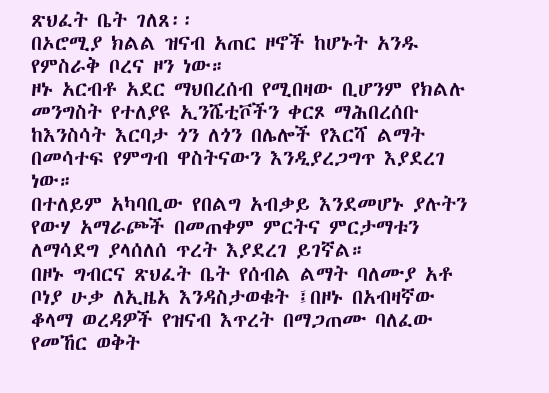ጽህፈት ቤት ገለጸ፡፡
በኦሮሚያ ክልል ዝናብ አጠር ዞኖች ከሆኑት አንዱ የምስራቅ ቦረና ዞን ነው።
ዞኑ አርብቶ አደር ማህበረሰብ የሚበዛው ቢሆንም የክልሉ መንግስት የተለያዩ ኢንሼቲቮችን ቀርጾ ማሕበረሰቡ ከእንስሳት እርባታ ጎን ለጎን በሌሎች የእርሻ ልማት በመሳተፍ የምግብ ዋስትናውን እንዲያረጋግጥ እያደረገ ነው።
በተለይም አካባቢው የበልግ አብቃይ እንደመሆኑ ያሉትን የውሃ አማራጮች በመጠቀም ምርትና ምርታማቱን ለማሳደግ ያላሰለሰ ጥረት እያደረገ ይገኛል።
በዞኑ ግብርና ጽህፈት ቤት የሰብል ልማት ባለሙያ አቶ ቦነያ ሁቃ ለኢዜአ እንዳስታወቁት ፤በዞኑ በአብዛኛው ቆላማ ወረዳዎች የዝናብ እጥረት በማጋጠሙ ባለፈው የመኸር ወቅት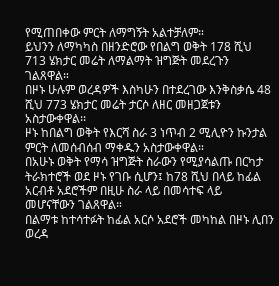የሚጠበቀው ምርት ለማግኝት አልተቻለም።
ይህንን ለማካካስ በዘንድሮው የበልግ ወቅት 178 ሺህ 713 ሄክታር መሬት ለማልማት ዝግጅት መደረጉን ገልጸዋል።
በዞኑ ሁሉም ወረዳዎች እስካሁን በተደረገው እንቅስቃሴ 48 ሺህ 773 ሄክታር መሬት ታርሶ ለዘር መዘጋጀቱን አስታውቀዋል፡፡
ዞኑ ከበልግ ወቅት የእርሻ ስራ 3 ነጥብ 2 ሚሊዮን ኩንታል ምርት ለመሰብሰብ ማቀዱን አስታውቀዋል።
በአሁኑ ወቅት የማሳ ዝግጅት ስራውን የሚያሳልጡ በርካታ ትራክተሮች ወደ ዞኑ የገቡ ሲሆን፤ ከ78 ሺህ በላይ ከፊል አርብቶ አደሮችም በዚሁ ስራ ላይ በመሳተፍ ላይ መሆናቸውን ገልጸዋል።
በልማቱ ከተሳተፉት ከፊል አርሶ አደሮች መካከል በዞኑ ሊበን ወረዳ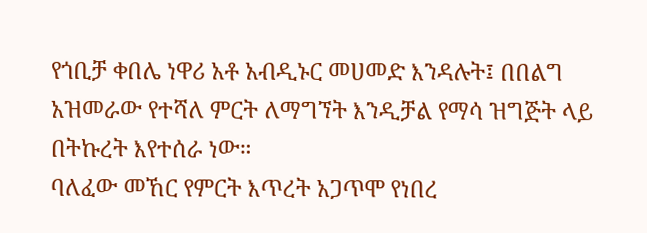የጎቢቻ ቀበሌ ነዋሪ አቶ አብዲኑር መሀመድ እንዳሉት፤ በበልግ አዝመራው የተሻለ ምርት ለማግኘት እንዲቻል የማሳ ዝግጅት ላይ በትኩረት እየተሰራ ነው።
ባለፈው መኸር የምርት እጥረት አጋጥሞ የነበረ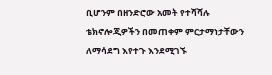ቢሆንም በዘንድሮው አመት የተሻሻሉ ቴክኖሎጂዎችን በመጠቀም ምርታማነታቸውን ለማሳደግ እየተጉ እንደሚገኙ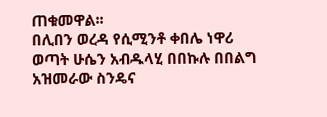ጠቁመዋል፡፡
በሊበን ወረዳ የሲሚንቶ ቀበሌ ነዋሪ ወጣት ሁሴን አብዱላሂ በበኩሉ በበልግ አዝመራው ስንዴና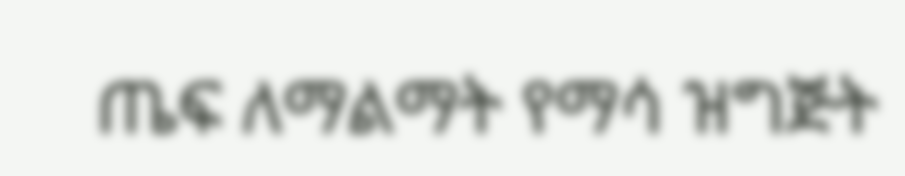ጤፍ ለማልማት የማሳ ዝግጅት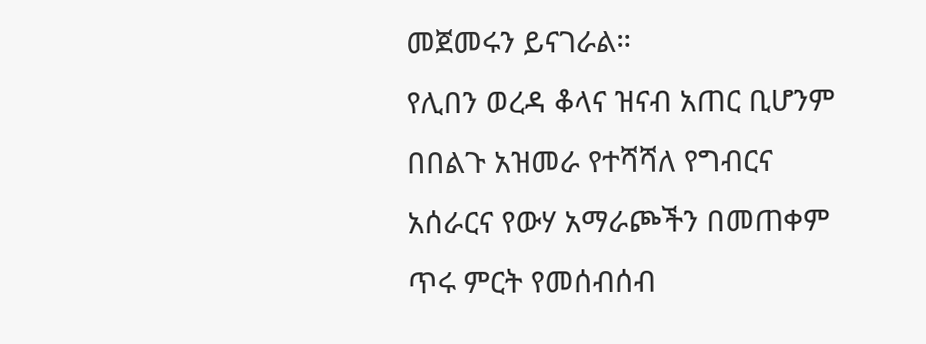መጀመሩን ይናገራል።
የሊበን ወረዳ ቆላና ዝናብ አጠር ቢሆንም በበልጉ አዝመራ የተሻሻለ የግብርና አሰራርና የውሃ አማራጮችን በመጠቀም ጥሩ ምርት የመሰብሰብ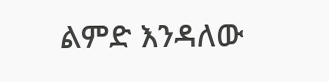ልምድ እንዳለው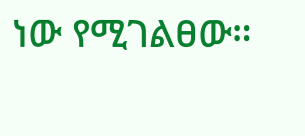ነው የሚገልፀው።